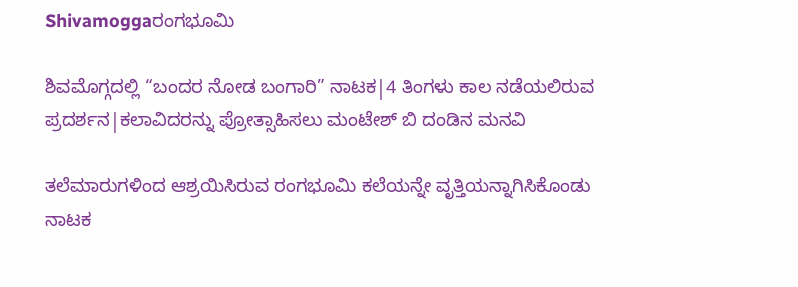Shivamoggaರಂಗಭೂಮಿ

ಶಿವಮೊಗ್ಗದಲ್ಲಿ “ಬಂದರ ನೋಡ ಬಂಗಾರಿ” ನಾಟಕ|4 ತಿಂಗಳು ಕಾಲ ನಡೆಯಲಿರುವ ಪ್ರದರ್ಶನ|ಕಲಾವಿದರನ್ನು ಪ್ರೋತ್ಸಾಹಿಸಲು ಮಂಟೇಶ್ ಬಿ ದಂಡಿನ ಮನವಿ

ತಲೆಮಾರುಗಳಿಂದ ಆಶ್ರಯಿಸಿರುವ ರಂಗಭೂಮಿ ಕಲೆಯನ್ನೇ ವೃತ್ತಿಯನ್ನಾಗಿಸಿಕೊಂಡು ನಾಟಕ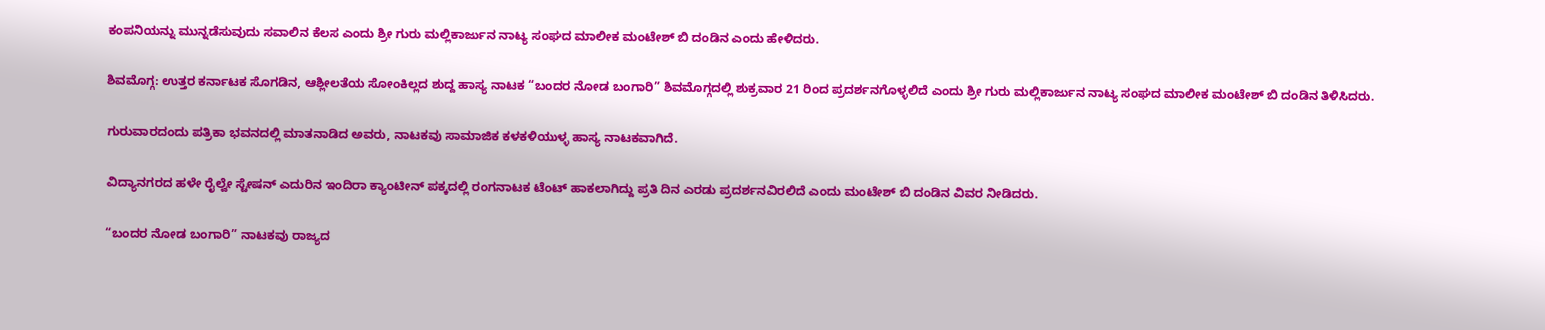ಕಂಪನಿಯನ್ನು ಮುನ್ನಡೆಸುವುದು ಸವಾಲಿನ ಕೆಲಸ ಎಂದು ಶ್ರೀ ಗುರು ಮಲ್ಲಿಕಾರ್ಜುನ ನಾಟ್ಯ ಸಂಘದ ಮಾಲೀಕ ಮಂಟೇಶ್ ಬಿ ದಂಡಿನ ಎಂದು ಹೇಳಿದರು.

ಶಿವಮೊಗ್ಗ: ಉತ್ತರ ಕರ್ನಾಟಕ ಸೊಗಡಿನ, ಆಶ್ಲೀಲತೆಯ ಸೋಂಕಿಲ್ಲದ ಶುದ್ದ ಹಾಸ್ಯ ನಾಟಕ “ಬಂದರ ನೋಡ ಬಂಗಾರಿ” ಶಿವಮೊಗ್ಗದಲ್ಲಿ ಶುಕ್ರವಾರ 21 ರಿಂದ ಪ್ರದರ್ಶನಗೊಳ್ಳಲಿದೆ ಎಂದು ಶ್ರೀ ಗುರು ಮಲ್ಲಿಕಾರ್ಜುನ ನಾಟ್ಯ ಸಂಘದ ಮಾಲೀಕ ಮಂಟೇಶ್ ಬಿ ದಂಡಿನ ತಿಳಿಸಿದರು.

ಗುರುವಾರದಂದು ಪತ್ರಿಕಾ ಭವನದಲ್ಲಿ ಮಾತನಾಡಿದ ಅವರು, ನಾಟಕವು ಸಾಮಾಜಿಕ ಕಳಕಳಿಯುಳ್ಳ ಹಾಸ್ಯ ನಾಟಕವಾಗಿದೆ.

ವಿದ್ಯಾನಗರದ ಹಳೇ ರೈಲ್ವೇ ಸ್ಟೇಷನ್‌ ಎದುರಿನ ಇಂದಿರಾ ಕ್ಯಾಂಟೀನ್ ಪಕ್ಕದಲ್ಲಿ ರಂಗನಾಟಕ ಟೆಂಟ್ ಹಾಕಲಾಗಿದ್ದು ಪ್ರತಿ ದಿನ ಎರಡು ಪ್ರದರ್ಶನವಿರಲಿದೆ ಎಂದು ಮಂಟೇಶ್ ಬಿ ದಂಡಿನ ವಿವರ ನೀಡಿದರು.

“ಬಂದರ ನೋಡ ಬಂಗಾರಿ” ನಾಟಕವು ರಾಜ್ಯದ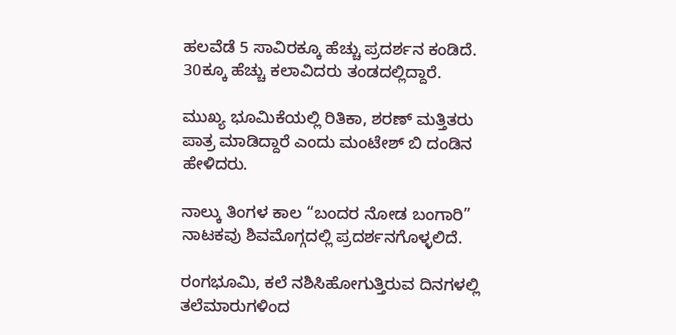ಹಲವೆಡೆ 5 ಸಾವಿರಕ್ಕೂ ಹೆಚ್ಚು ಪ್ರದರ್ಶನ ಕಂಡಿದೆ. 30ಕ್ಕೂ ಹೆಚ್ಚು ಕಲಾವಿದರು ತಂಡದಲ್ಲಿದ್ದಾರೆ.

ಮುಖ್ಯ ಭೂಮಿಕೆಯಲ್ಲಿ ರಿತಿಕಾ, ಶರಣ್ ಮತ್ತಿತರು ಪಾತ್ರ ಮಾಡಿದ್ದಾರೆ ಎಂದು ಮಂಟೇಶ್ ಬಿ ದಂಡಿನ ಹೇಳಿದರು.

ನಾಲ್ಕು ತಿಂಗಳ ಕಾಲ “ಬಂದರ ನೋಡ ಬಂಗಾರಿ” ನಾಟಕವು ಶಿವಮೊಗ್ಗದಲ್ಲಿ ಪ್ರದರ್ಶನಗೊಳ್ಳಲಿದೆ.

ರಂಗಭೂಮಿ, ಕಲೆ ನಶಿಸಿಹೋಗುತ್ತಿರುವ ದಿನಗಳಲ್ಲಿ ತಲೆಮಾರುಗಳಿಂದ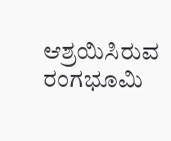ಆಶ್ರಯಿಸಿರುವ ರಂಗಭೂಮಿ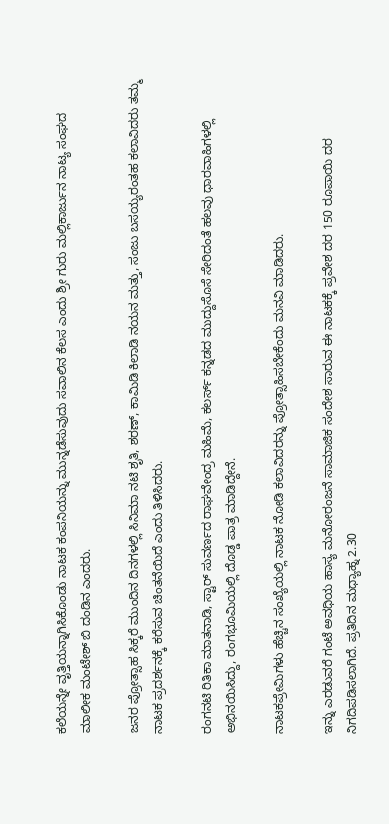ಕಲೆಯನ್ನೇ ವೃತ್ತಿಯನ್ನಾಗಿಸಿಕೊಂಡು ನಾಟಕ ಕಂಪನಿಯನ್ನು ಮುನ್ನಡೆಸುವುದು ಸವಾಲಿನ ಕೆಲಸ ಎಂದು ಶ್ರೀ ಗುರು ಮಲ್ಲಿಕಾರ್ಜುನ ನಾಟ್ಯ ಸಂಘದ ಮಾಲೀಕ ಮಂಟೇಶ್ ಬಿ ದಂಡಿನ ಎಂದರು.

ಜನರ ಪ್ರೋತ್ಸಾಹ ಸಿಕ್ಕರೆ ಮುಂದಿನ ದಿನಗಳಲ್ಲಿ ಸಿನಿಮಾ ನಟಿ ಶೃತಿ, ಶರಣ್, ಕಾಮಿಡಿ ಕಿಲಾಡಿ ನಯನ ಮತ್ತು, ಸಂಜು ಬಸಯ್ಯರಂತಹ ಕಲಾವಿದರು ತಮ್ಮ ನಾಟಕ ಪ್ರದರ್ಶನಕ್ಕೆ ಕರೆಸುವ ಚಿಂತನೆಯಿದೆ ಎಂದು ತಿಳಿಸಿದರು.

ರಂಗನಟಿ ರಿತಿಕಾ ಮಾತನಾಡಿ, ಸ್ಟಾರ್ ಸುವರ್ಣದ ರಾಘವೇಂದ್ರ ಮಹಿಮೆ, ಕಲರ್ಸ್ ಕನ್ನಡದ ಮುದ್ದುಸೊಸೆ ಸೇರಿದಂತೆ ಹಲವು ಧಾರವಾಹಿಗಳಲ್ಲಿ ಅಭಿನಯಿಸಿದ್ದು, ರಂಗಭೂಮಿಯಲ್ಲಿ ದೊಡ್ಡ ಪಾತ್ರ ಮಾಡಿದ್ದೇನೆ.

ನಾಟಕಪ್ರೇಮಿಗಳು ಹೆಚ್ಚಿನ ಸಂಖ್ಯೆಯಲ್ಲಿ ನಾಟಕ ನೋಡಿ ಕಲಾವಿದರನ್ನು ಪ್ರೋತ್ಸಾಹಿಸಬೇಕೆಂದು ಮನವಿ ಮಾಡಿದರು.

ಇನ್ನು ಎರಡುವರೆ ಗಂಟೆ ಅವಧಿಯ ಹಾಸ್ಯ ಮನೋರಂಜನೆ ಸಾಮಾಜಿಕ ಸಂದೇಶ ಸಾರುವ ಈ ನಾಟಕಕ್ಕೆ ಪ್ರವೇಶ ದರ 150 ರೂಪಾಯಿ ದರ ನಿಗದಿಪಡಿಸಲಾಗಿದೆ. ಪ್ರತಿದಿನ ಮಧ್ಯಾಹ್ನ 2.30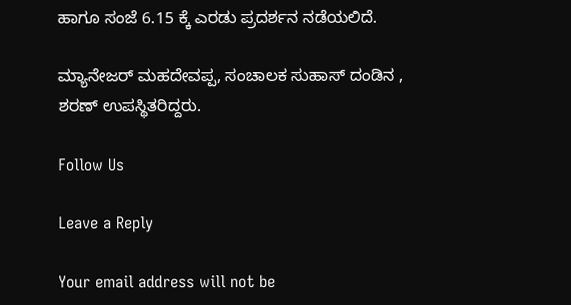ಹಾಗೂ ಸಂಜೆ 6.15 ಕ್ಕೆ ಎರಡು ಪ್ರದರ್ಶನ ನಡೆಯಲಿದೆ.

ಮ್ಯಾನೇಜರ್ ಮಹದೇವಪ್ಪ, ಸಂಚಾಲಕ ಸುಹಾಸ್ ದಂಡಿನ , ಶರಣ್ ಉಪಸ್ಥಿತರಿದ್ದರು.

Follow Us

Leave a Reply

Your email address will not be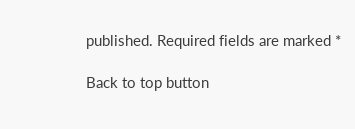published. Required fields are marked *

Back to top button